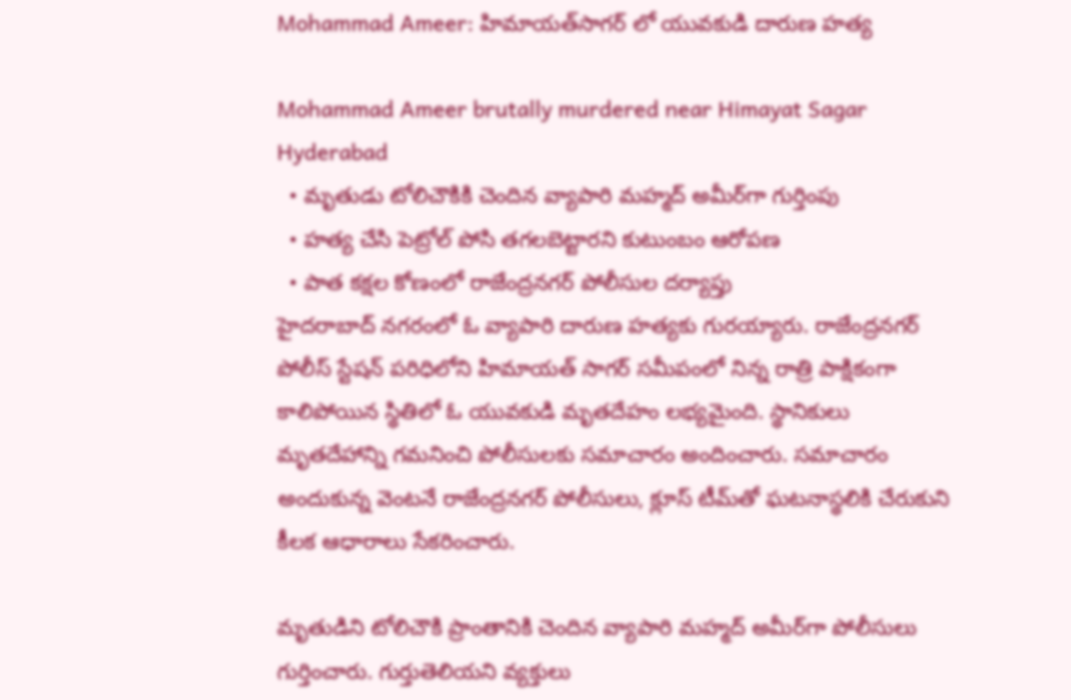Mohammad Ameer: హిమాయత్‌సాగర్ లో యువకుడి దారుణ హత్య

Mohammad Ameer brutally murdered near Himayat Sagar Hyderabad
  • మృతుడు టోలిచౌకికి చెందిన వ్యాపారి మహ్మద్ అమీర్‌గా గుర్తింపు
  • హత్య చేసి పెట్రోల్ పోసి తగలబెట్టారని కుటుంబం ఆరోపణ
  • పాత కక్షల కోణంలో రాజేంద్రనగర్ పోలీసుల దర్యాప్తు
హైదరాబాద్ నగరంలో ఓ వ్యాపారి దారుణ హత్యకు గురయ్యారు. రాజేంద్రనగర్ పోలీస్ స్టేషన్ పరిధిలోని హిమాయత్ సాగర్ సమీపంలో నిన్న రాత్రి పాక్షికంగా కాలిపోయిన స్థితిలో ఓ యువకుడి మృతదేహం లభ్యమైంది. స్థానికులు మృతదేహాన్ని గమనించి పోలీసులకు సమాచారం అందించారు. సమాచారం అందుకున్న వెంటనే రాజేంద్రనగర్ పోలీసులు, క్లూస్ టీమ్‌తో ఘటనాస్థలికి చేరుకుని కీలక ఆధారాలు సేకరించారు.

మృతుడిని టోలిచౌకి ప్రాంతానికి చెందిన వ్యాపారి మహ్మద్ అమీర్‌గా పోలీసులు గుర్తించారు. గుర్తుతెలియని వ్యక్తులు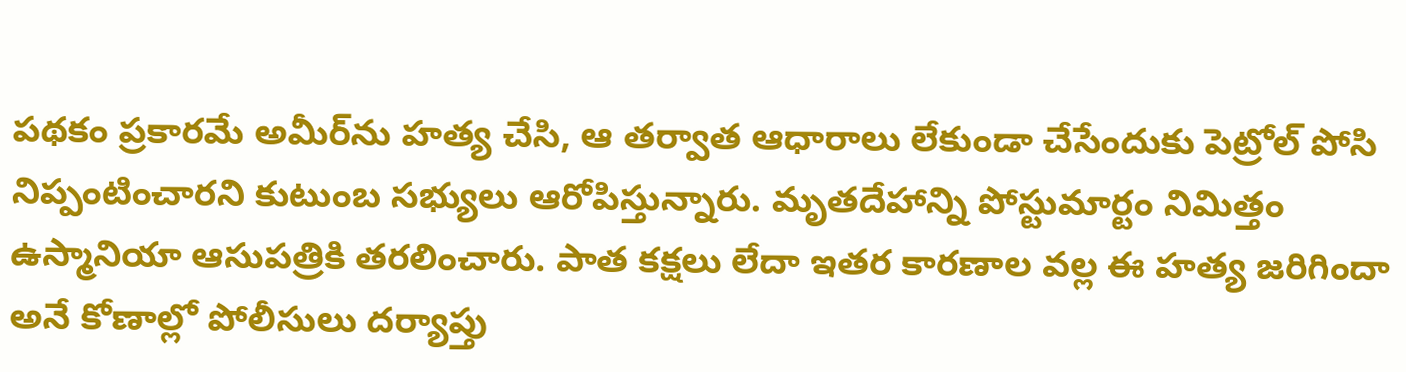పథకం ప్రకారమే అమీర్‌ను హత్య చేసి, ఆ తర్వాత ఆధారాలు లేకుండా చేసేందుకు పెట్రోల్ పోసి నిప్పంటించారని కుటుంబ సభ్యులు ఆరోపిస్తున్నారు. మృతదేహాన్ని పోస్టుమార్టం నిమిత్తం ఉస్మానియా ఆసుపత్రికి తరలించారు. పాత కక్షలు లేదా ఇతర కారణాల వల్ల ఈ హత్య జరిగిందా అనే కోణాల్లో పోలీసులు దర్యాప్తు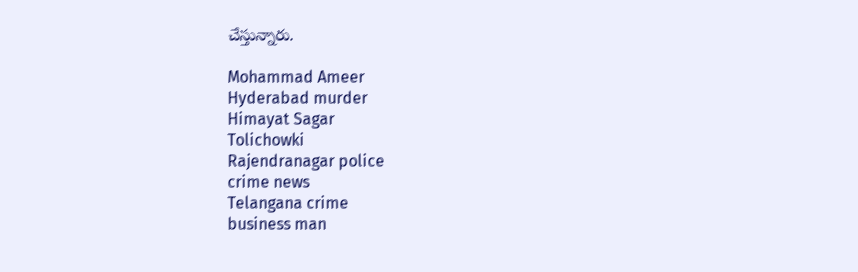చేస్తున్నారు.

Mohammad Ameer
Hyderabad murder
Himayat Sagar
Tolichowki
Rajendranagar police
crime news
Telangana crime
business man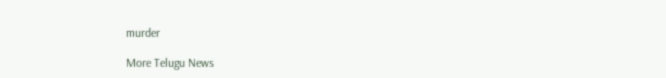murder

More Telugu News